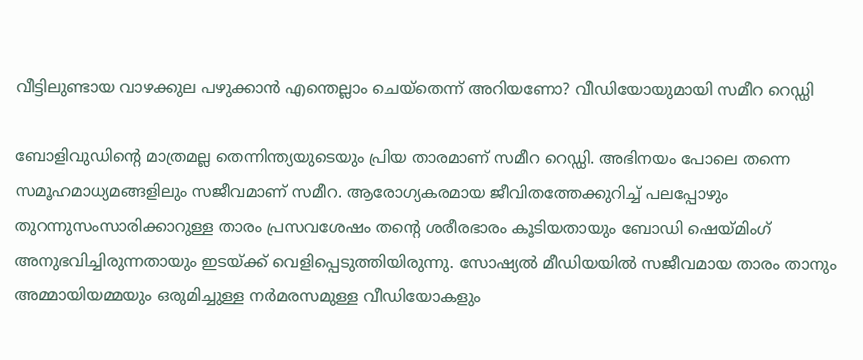വീട്ടിലുണ്ടായ വാഴക്കുല പഴുക്കാൻ എന്തെല്ലാം ചെയ്തെന്ന് അറിയണോ? വീഡിയോയുമായി സമീറ റെഡ്ഡി

ബോളിവുഡിന്‍റെ മാത്രമല്ല തെന്നിന്ത്യയുടെയും പ്രിയ താരമാണ് സമീറ റെഡ്ഡി. അഭിനയം പോലെ തന്നെ സമൂഹമാധ്യമങ്ങളിലും സജീവമാണ് സമീറ. ആരോഗ്യകരമായ ജീവിതത്തേക്കുറിച്ച് പലപ്പോഴും തുറന്നുസംസാരിക്കാറുള്ള താരം പ്രസവശേഷം തന്‍റെ ശരീരഭാരം കൂടിയതായും ബോഡി ഷെയ്മിംഗ് അനുഭവിച്ചിരുന്നതായും ഇടയ്ക്ക് വെളിപ്പെടുത്തിയിരുന്നു. സോഷ്യല്‍ മീഡിയയില്‍ സജീവമായ താരം താനും അമ്മായിയമ്മയും ഒരുമിച്ചുള്ള നര്‍മരസമുള്ള വീഡിയോകളും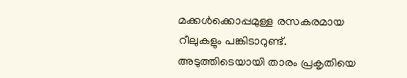മക്കള്‍ക്കൊപ്പമുള്ള രസകരമായ റീലുകളും പങ്കിടാറുണ്ട്. അടുത്തിടെയായി താരം പ്രകൃതിയെ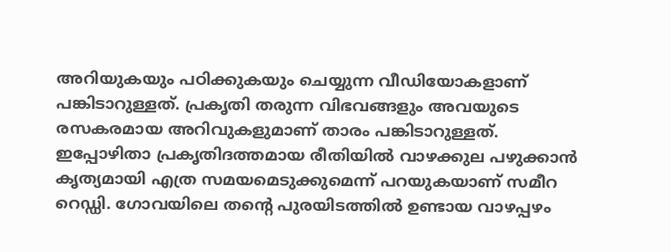അറിയുകയും പഠിക്കുകയും ചെയ്യുന്ന വീഡിയോകളാണ് പങ്കിടാറുള്ളത്. പ്രകൃതി തരുന്ന വിഭവങ്ങളും അവയുടെ രസകരമായ അറിവുകളുമാണ് താരം പങ്കിടാറുള്ളത്. ഇപ്പോഴിതാ പ്രകൃതിദത്തമായ രീതിയില്‍ വാഴക്കുല പഴുക്കാൻ കൃത്യമായി എത്ര സമയമെടുക്കുമെന്ന് പറയുകയാണ് സമീറ റെഡ്ഡി. ഗോവയിലെ തന്‍റെ പുരയിടത്തിൽ ഉണ്ടായ വാഴപ്പഴം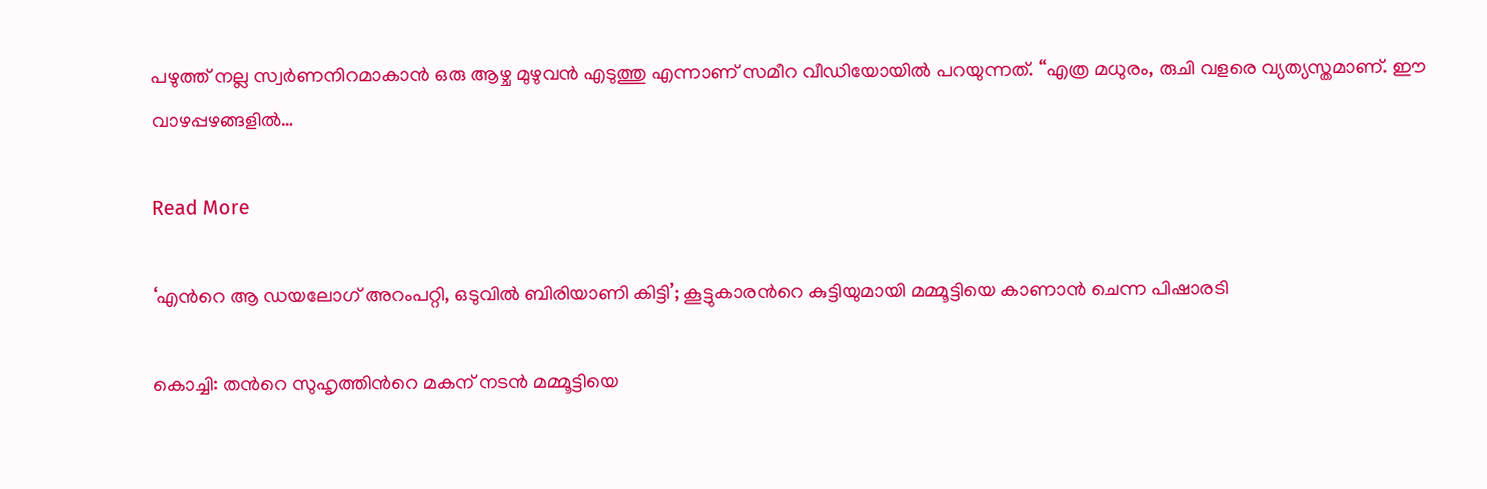പഴുത്ത് നല്ല സ്വർണനിറമാകാൻ ഒരു ആഴ്ച മുഴുവൻ എടുത്തു എന്നാണ് സമീറ വീഡിയോയില്‍ പറയുന്നത്. “എത്ര മധുരം, രുചി വളരെ വ്യത്യസ്തമാണ്. ഈ വാഴപ്പഴങ്ങളിൽ…

Read More

‘എന്‍റെ ആ ഡയലോഗ് അറംപറ്റി, ഒടുവില്‍ ബിരിയാണി കിട്ടി’; കൂട്ടുകാരന്‍റെ കുട്ടിയുമായി മമ്മൂട്ടിയെ കാണാൻ ചെന്ന പിഷാരടി

കൊച്ചി: തന്‍റെ സുഹൃത്തിന്‍റെ മകന് നടന്‍ മമ്മൂട്ടിയെ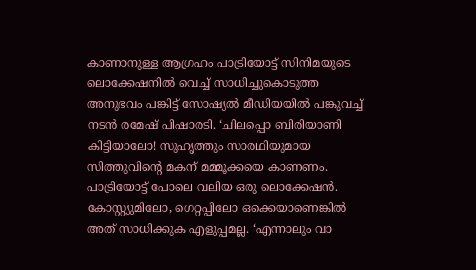കാണാനുള്ള ആഗ്രഹം പാട്രിയോട്ട് സിനിമയുടെ ലൊക്കേഷനില്‍ വെച്ച് സാധിച്ചുകൊടുത്ത അനുഭവം പങ്കിട്ട് സോഷ്യല്‍ മീഡിയയില്‍ പങ്കുവച്ച് നടന്‍ രമേഷ് പിഷാരടി. ‘ചിലപ്പൊ ബിരിയാണി കിട്ടിയാലോ! സുഹൃത്തും സാരഥിയുമായ സിത്തുവിന്‍റെ മകന് മമ്മൂക്കയെ കാണണം. പാട്രിയോട്ട് പോലെ വലിയ ഒരു ലൊക്കേഷന്‍. കോസ്റ്റ്യുമിലോ, ഗെറ്റപ്പിലോ ഒക്കെയാണെങ്കില്‍ അത് സാധിക്കുക എളുപ്പമല്ല. ‘എന്നാലും വാ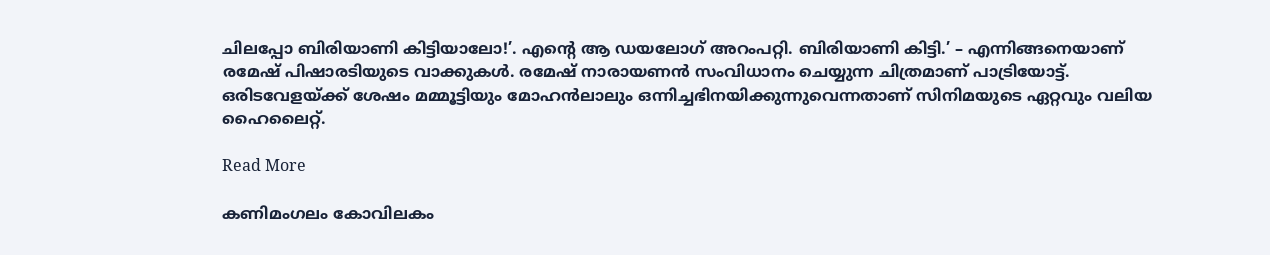ചിലപ്പോ ബിരിയാണി കിട്ടിയാലോ!’. എന്‍റെ ആ ഡയലോഗ് അറംപറ്റി. ബിരിയാണി കിട്ടി.’ – എന്നിങ്ങനെയാണ് രമേഷ് പിഷാരടിയുടെ വാക്കുകള്‍. രമേഷ് നാരായണന്‍ സംവിധാനം ചെയ്യുന്ന ചിത്രമാണ് പാട്രിയോട്ട്. ഒരിടവേളയ്ക്ക് ശേഷം മമ്മൂട്ടിയും മോഹന്‍ലാലും ഒന്നിച്ചഭിനയിക്കുന്നുവെന്നതാണ് സിനിമയുടെ ഏറ്റവും വലിയ ഹൈലൈറ്റ്.

Read More

കണിമംഗലം കോവിലകം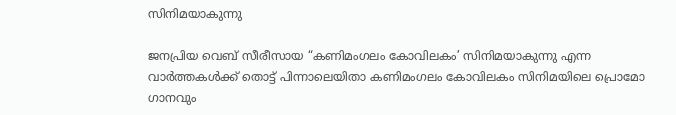സിനിമയാകുന്നു

ജനപ്രിയ വെബ് സീരീസായ “കണിമംഗലം കോവിലകം’ സിനിമയാകുന്നു എന്ന വാർത്തകൾക്ക് തൊട്ട് പിന്നാലെയിതാ കണിമംഗലം കോവിലകം സിനിമയിലെ പ്രൊമോ ഗാനവും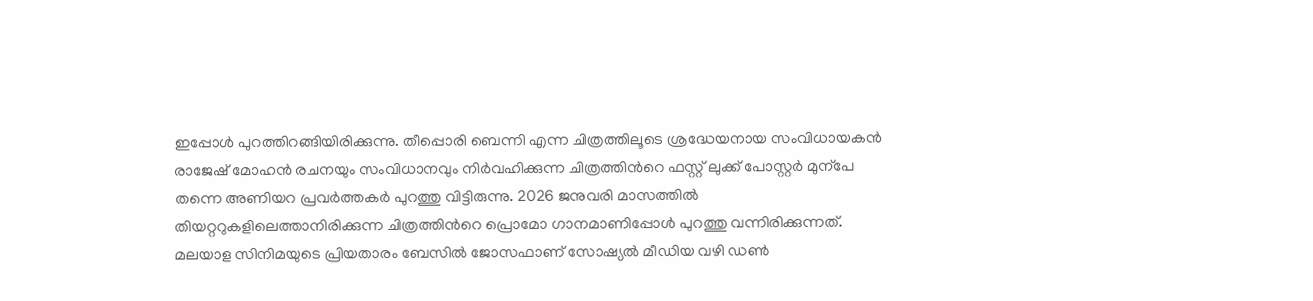ഇപ്പോൾ പുറത്തിറങ്ങിയിരിക്കുന്നു. തീപ്പൊരി ബെന്നി എന്ന ചിത്രത്തിലൂടെ ശ്രദ്ധേയനായ സംവിധായകൻ രാജേഷ് മോഹൻ രചനയും സംവിധാനവും നിർവഹിക്കുന്ന ചിത്രത്തിന്‍റെ ഫസ്റ്റ് ലുക്ക് പോസ്റ്റർ മുന്പേ തന്നെ അണിയറ പ്രവർത്തകർ പുറത്തു വിട്ടിരുന്നു. 2026 ജനുവരി മാസത്തിൽ തിയറ്ററുകളിലെത്താനിരിക്കുന്ന ചിത്രത്തിന്‍റെ പ്രൊമോ ഗാനമാണിപ്പോൾ പുറത്തു വന്നിരിക്കുന്നത്. മലയാള സിനിമയുടെ പ്രിയതാരം ബേസിൽ ജോസഫാണ് സോഷ്യൽ മീഡിയ വഴി ഡൺ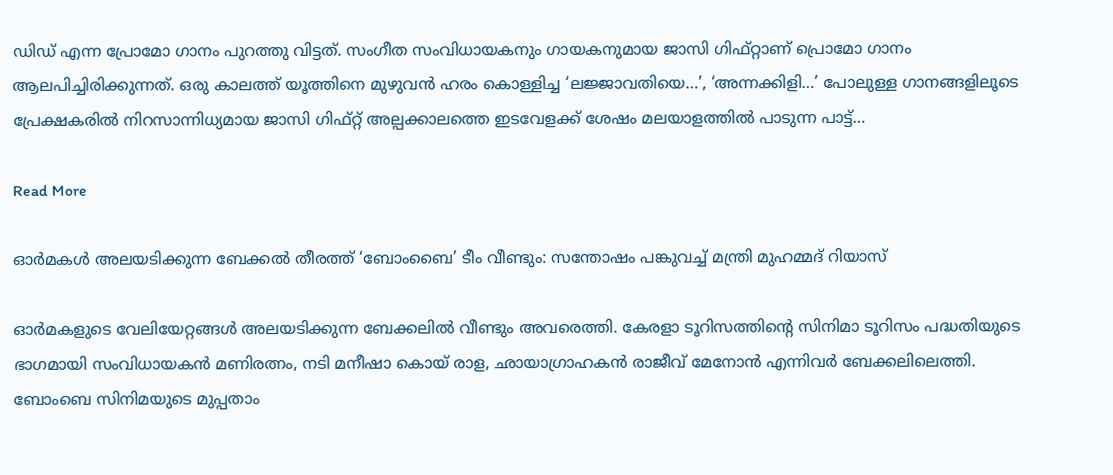ഡിഡ് എന്ന പ്രോമോ ഗാനം പുറത്തു വിട്ടത്. സംഗീത സംവിധായകനും ഗായകനുമായ ജാസി ഗിഫ്റ്റാണ് പ്രൊമോ ഗാനം ആലപിച്ചിരിക്കുന്നത്. ഒരു കാലത്ത് യൂത്തിനെ മുഴുവൻ ഹരം കൊള്ളിച്ച ‘ലജ്ജാവതിയെ…’, ‘അന്നക്കിളി…’ പോലുള്ള ഗാനങ്ങളിലൂടെ പ്രേക്ഷകരിൽ നിറസാന്നിധ്യമായ ജാസി ഗിഫ്റ്റ് അല്പക്കാലത്തെ ഇടവേളക്ക് ശേഷം മലയാളത്തിൽ പാടുന്ന പാട്ട്…

Read More

ഓർമകൾ അലയടിക്കുന്ന ബേക്കൽ തീരത്ത് ‘ബോംബൈ’ ടീം വീണ്ടും: സന്തോഷം പങ്കുവച്ച് മന്ത്രി മുഹമ്മദ് റിയാസ്

ഓർമകളുടെ വേലിയേറ്റങ്ങൾ അലയടിക്കുന്ന ബേക്കലിൽ വീണ്ടും അവരെത്തി. കേരളാ ടൂറിസത്തിന്‍റെ സിനിമാ ടൂറിസം പദ്ധതിയുടെ ഭാഗമായി സംവിധായകൻ മണിരത്നം, നടി മനീഷാ കൊയ് രാള, ഛായാഗ്രാഹകൻ രാജീവ് മേനോൻ എന്നിവർ ബേക്കലിലെത്തി. ബോംബെ സിനിമയുടെ മുപ്പതാം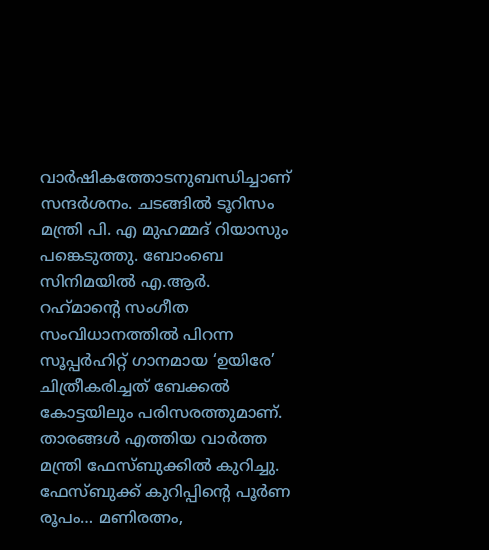വാർഷികത്തോടനുബന്ധിച്ചാണ് സന്ദർശനം. ചടങ്ങിൽ ടൂറിസം മന്ത്രി പി. എ മുഹമ്മദ്‌ റിയാസും പങ്കെടുത്തു. ബോംബെ സിനിമയില്‍ എ.ആര്‍. റഹ്‌മാന്‍റെ സംഗീത സംവിധാനത്തില്‍ പിറന്ന സൂപ്പർഹിറ്റ് ഗാനമായ ‘ഉയിരേ’ ചിത്രീകരിച്ചത് ബേക്കൽ കോട്ടയിലും പരിസരത്തുമാണ്. താരങ്ങൾ എത്തിയ വാർത്ത മന്ത്രി ഫേസ്ബുക്കിൽ കുറിച്ചു. ഫേസ്ബുക്ക് കുറിപ്പിന്‍റെ പൂർണ രൂപം… മണിരത്നം,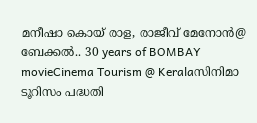മനീഷാ കൊയ് രാള, രാജീവ് മേനോൻ@ ബേക്കൽ.. 30 years of BOMBAY movieCinema Tourism @ Keralaസിനിമാ ടൂറിസം പദ്ധതി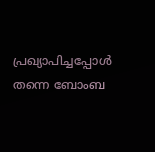പ്രഖ്യാപിച്ചപ്പോൾ തന്നെ ബോംബ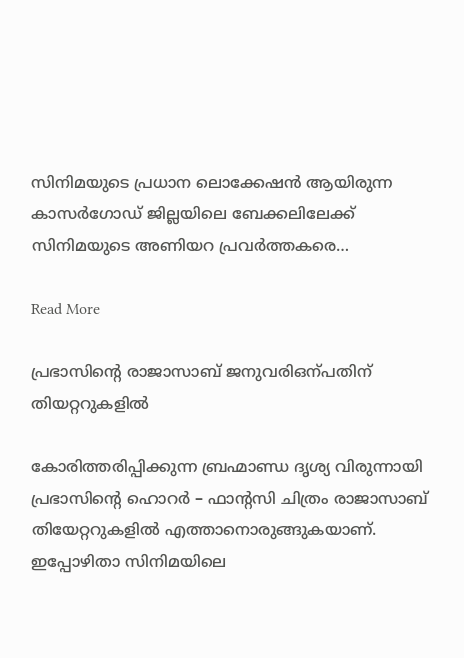സിനിമയുടെ പ്രധാന ലൊക്കേഷൻ ആയിരുന്ന കാസർഗോഡ് ജില്ലയിലെ ബേക്കലിലേക്ക് സിനിമയുടെ അണിയറ പ്രവർത്തകരെ…

Read More

പ്രഭാസിന്‍റെ രാജാസാബ് ജനുവരിഒന്പതിന് തിയറ്ററുകളിൽ

കോരിത്തരിപ്പിക്കുന്ന ബ്രഹ്മാണ്ഡ ദൃശ്യ വിരുന്നായി പ്രഭാസിന്‍റെ ഹൊറർ – ഫാന്‍റസി ചിത്രം രാജാസാബ് തിയേറ്ററുകളിൽ എത്താനൊരുങ്ങുകയാണ്. ഇപ്പോഴിതാ സിനിമയിലെ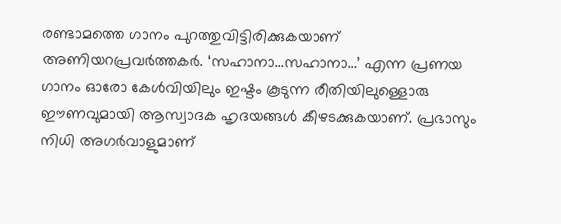രണ്ടാമത്തെ ഗാനം പുറത്തുവിട്ടിരിക്കുകയാണ് അണിയറപ്രവർത്തകർ. ‘സഹാനാ…സഹാനാ…’ എന്ന പ്രണയ ഗാനം ഓരോ കേൾവിയിലും ഇഷ്ടം കൂടുന്ന രീതിയിലുള്ളൊരു ഈണവുമായി ആസ്വാദക ഹൃദയങ്ങള്‍ കീഴടക്കുകയാണ്. പ്രഭാസും നിധി അഗർവാളുമാണ്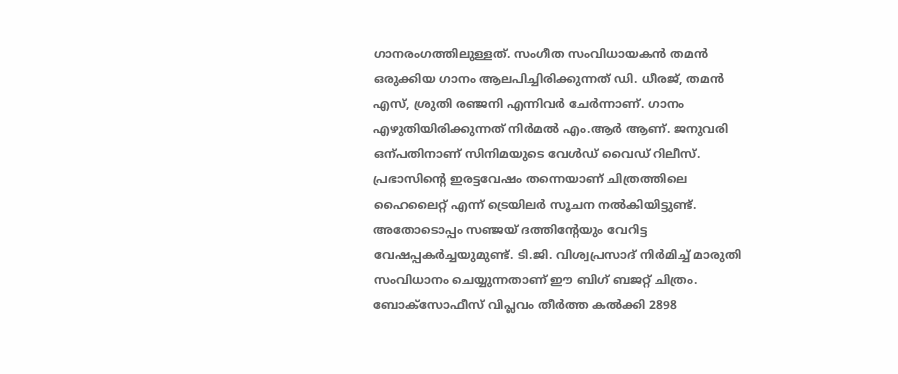ഗാനരംഗത്തിലുള്ളത്. സംഗീത സംവിധായകൻ തമൻ ഒരുക്കിയ ഗാനം ആലപിച്ചിരിക്കുന്നത് ഡി. ധീരജ്, തമൻ എസ്, ശ്രുതി രഞ്ജനി എന്നിവർ ചേർന്നാണ്. ഗാനം എഴുതിയിരിക്കുന്നത് നിർമൽ എം.ആർ ആണ്. ജനുവരി ഒന്പതിനാണ് സിനിമയുടെ വേൾഡ് വൈഡ് റിലീസ്. പ്രഭാസിന്‍റെ ഇരട്ടവേഷം തന്നെയാണ് ചിത്രത്തിലെ ഹൈലൈറ്റ് എന്ന് ട്രെയിലർ സൂചന നൽകിയിട്ടുണ്ട്. അതോടൊപ്പം സഞ്ജയ് ദത്തിന്‍റേയും വേറിട്ട വേഷപ്പകർച്ചയുമുണ്ട്. ടി.ജി. വിശ്വപ്രസാദ് നിർമിച്ച് മാരുതി സംവിധാനം ചെയ്യുന്നതാണ് ഈ ബിഗ് ബജറ്റ് ചിത്രം. ബോക്സോഫീസ് വിപ്ലവം തീർത്ത കൽക്കി 2898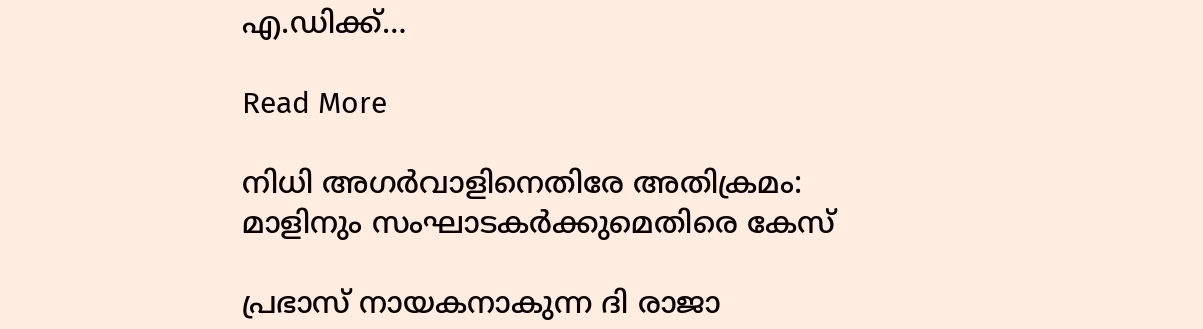എ.ഡിക്ക്…

Read More

നിധി അഗർവാളിനെതിരേ അതിക്രമം: മാളിനും സംഘാടകർക്കുമെതിരെ കേസ്

പ്രഭാസ് നായകനാകുന്ന ദി രാജാ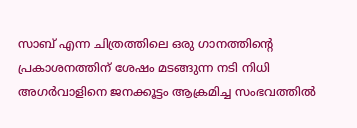സാബ് എന്ന ചിത്രത്തിലെ ഒരു ഗാനത്തിന്‍റെ പ്രകാശനത്തിന് ശേഷം മടങ്ങുന്ന നടി നിധി അഗർവാളിനെ ജനക്കൂട്ടം ആക്രമിച്ച സംഭവത്തിൽ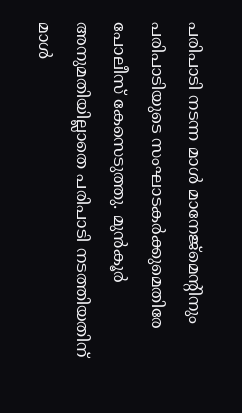പരിപാടി നടന്ന മാൾ മാനേജ്‌മെന്‍റിനും പരിപാടിയുടെ സംഘാടകർക്കുമെതിരേ പോലീസ് കേസെടുത്തു. മുൻകൂർ അനുമതിയില്ലാതെ പരിപാടി നടത്തിയതിന് മാൾ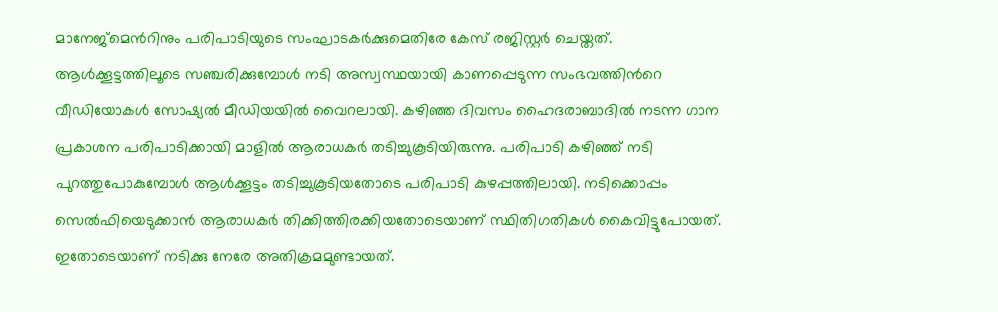മാനേജ്‌മെന്‍റിനും പരിപാടിയുടെ സംഘാടകർക്കുമെതിരേ കേസ് രജിസ്റ്റർ ചെയ്തത്. ആൾക്കൂട്ടത്തിലൂടെ സഞ്ചരിക്കുമ്പോൾ നടി അസ്വസ്ഥയായി കാണപ്പെടുന്ന സംഭവത്തിന്‍റെ വീഡിയോകൾ സോഷ്യൽ മീഡിയയിൽ വൈറലായി. കഴിഞ്ഞ ദിവസം ഹൈദരാബാദിൽ നടന്ന ഗാന പ്രകാശന പരിപാടിക്കായി മാളിൽ ആരാധകർ തടിച്ചുകൂടിയിരുന്നു. പരിപാടി കഴിഞ്ഞ് നടി പുറത്തുപോകുമ്പോൾ ആൾക്കൂട്ടം തടിച്ചുകൂടിയതോടെ പരിപാടി കുഴപ്പത്തിലായി. നടിക്കൊപ്പം സെല്‍ഫിയെടുക്കാന്‍ ആരാധകര്‍ തിക്കിത്തിരക്കിയതോടെയാണ് സ്ഥിതിഗതികള്‍ കൈവിട്ടുപോയത്. ഇതോടെയാണ് നടിക്കു നേരേ അതിക്രമമുണ്ടായത്.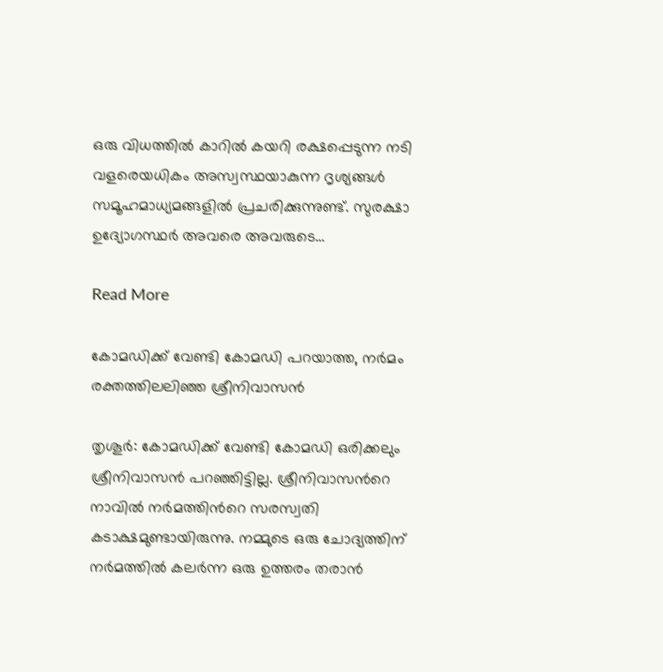ഒരു വിധത്തിൽ കാറിൽ കയറി രക്ഷപ്പെടുന്ന നടി വളരെയധികം അസ്വസ്ഥയാകുന്ന ദൃശ്യങ്ങൾ സമൂഹമാധ്യമങ്ങളിൽ പ്രചരിക്കുന്നുണ്ട്. സുരക്ഷാ ഉദ്യോഗസ്ഥർ അവരെ അവരുടെ…

Read More

കോമഡിക്ക് വേണ്ടി കോമഡി പറയാത്ത, നര്‍മം രക്തത്തിലലിഞ്ഞ ശ്രീനിവാസന്‍

തൃശൂർ: കോമഡിക്ക് വേണ്ടി കോമഡി ഒരിക്കലും ശ്രീനിവാസന്‍ പറഞ്ഞിട്ടില്ല. ശ്രീനിവാസന്‍റെ നാവില്‍ നര്‍മത്തിന്‍റെ സരസ്വതി കടാക്ഷമുണ്ടായിരുന്നു. നമ്മുടെ ഒരു ചോദ്യത്തിന് നര്‍മത്തില്‍ കലര്‍ന്ന ഒരു ഉത്തരം തരാന്‍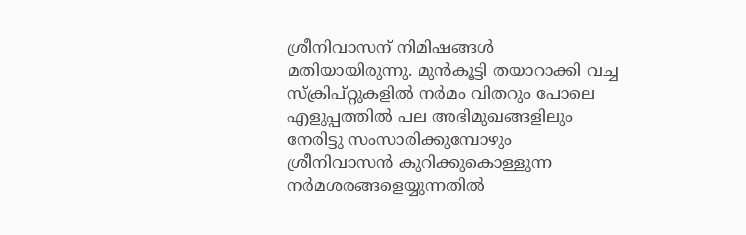ശ്രീനിവാസന് നിമിഷങ്ങള്‍ മതിയായിരുന്നു. മുന്‍കൂട്ടി തയാറാക്കി വച്ച സ്‌ക്രിപ്റ്റുകളില്‍ നര്‍മം വിതറും പോലെ എളുപ്പത്തില്‍ പല അഭിമുഖങ്ങളിലും നേരിട്ടു സംസാരിക്കുമ്പോഴും ശ്രീനിവാസന്‍ കുറിക്കുകൊള്ളുന്ന നര്‍മശരങ്ങളെയ്യുന്നതില്‍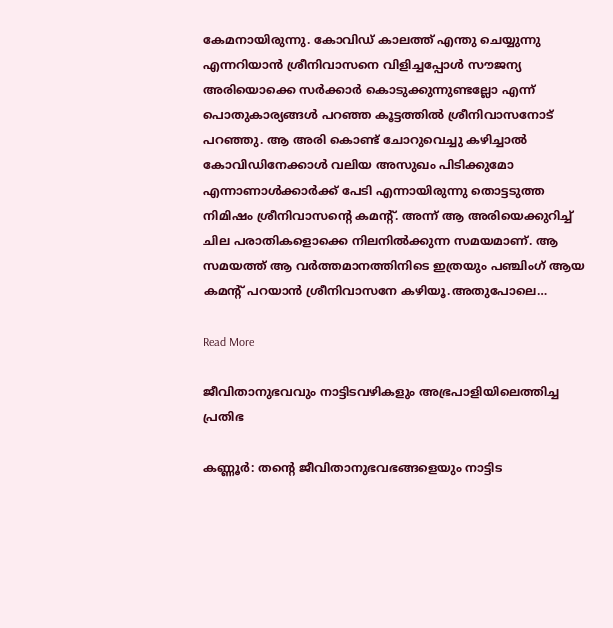കേമനായിരുന്നു. കോവിഡ് കാലത്ത് എന്തു ചെയ്യുന്നു എന്നറിയാന്‍ ശ്രീനിവാസനെ വിളിച്ചപ്പോള്‍ സൗജന്യ അരിയൊക്കെ സര്‍ക്കാര്‍ കൊടുക്കുന്നുണ്ടല്ലോ എന്ന് പൊതുകാര്യങ്ങള്‍ പറഞ്ഞ കൂട്ടത്തില്‍ ശ്രീനിവാസനോട് പറഞ്ഞു. ആ അരി കൊണ്ട് ചോറുവെച്ചു കഴിച്ചാല്‍ കോവിഡിനേക്കാള്‍ വലിയ അസുഖം പിടിക്കുമോ എന്നാണാള്‍ക്കാര്‍ക്ക് പേടി എന്നായിരുന്നു തൊട്ടടുത്ത നിമിഷം ശ്രീനിവാസന്‍റെ കമന്‍റ്. അന്ന് ആ അരിയെക്കുറിച്ച് ചില പരാതികളൊക്കെ നിലനില്‍ക്കുന്ന സമയമാണ്. ആ സമയത്ത് ആ വര്‍ത്തമാനത്തിനിടെ ഇത്രയും പഞ്ചിംഗ് ആയ കമന്‍റ് പറയാന്‍ ശ്രീനിവാസനേ കഴിയൂ.അതുപോലെ…

Read More

ജീവിതാനുഭവവും നാട്ടിടവഴികളും അഭ്രപാളിയിലെത്തിച്ച പ്രതിഭ

കണ്ണൂർ: തന്‍റെ ജീവിതാനുഭവഭങ്ങളെയും നാട്ടിട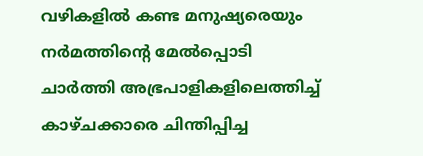വഴികളിൽ കണ്ട മനുഷ്യരെയും നർമത്തിന്‍റെ മേൽപ്പൊടി ചാർത്തി അഭ്രപാളികളിലെത്തിച്ച് കാഴ്ചക്കാരെ ചിന്തിപ്പിച്ച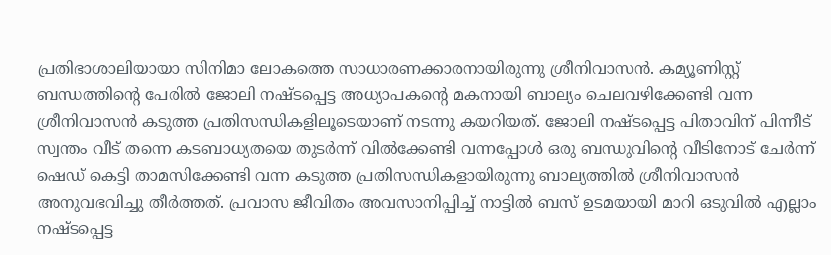പ്രതിഭാശാലിയായാ സിനിമാ ലോകത്തെ സാധാരണക്കാരനായിരുന്നു ശ്രീനിവാസൻ. കമ്യൂണിസ്റ്റ് ബന്ധത്തിന്‍റെ പേരിൽ ജോലി നഷ്ടപ്പെട്ട അധ്യാപകന്‍റെ മകനായി ബാല്യം ചെലവഴിക്കേണ്ടി വന്ന ശ്രീനിവാസൻ കടുത്ത പ്രതിസന്ധികളിലൂടെയാണ് നടന്നു കയറിയത്. ജോലി നഷ്ടപ്പെട്ട പിതാവിന് പിന്നീട് സ്വന്തം വീട് തന്നെ കടബാധ്യതയെ തുടർന്ന് വിൽക്കേണ്ടി വന്നപ്പോൾ ഒരു ബന്ധുവിന്‍റെ വീടിനോട് ചേർന്ന് ഷെഡ് കെട്ടി താമസിക്കേണ്ടി വന്ന കടുത്ത പ്രതിസന്ധികളായിരുന്നു ബാല്യത്തിൽ ശ്രീനിവാസൻ അനുവഭവിച്ചു തീർത്തത്. പ്രവാസ ജീവിതം അവസാനിപ്പിച്ച് നാട്ടിൽ ബസ് ഉടമയായി മാറി ഒടുവിൽ എല്ലാം നഷ്ടപ്പെട്ട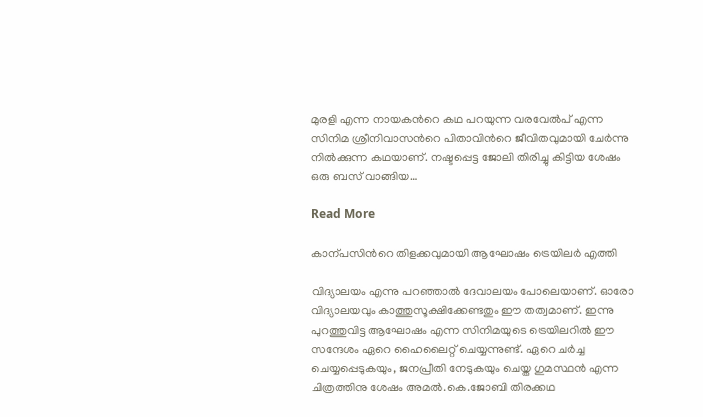മുരളി എന്ന നായകന്‍റെ കഥ പറയുന്ന വരവേൽപ് എന്ന സിനിമ ശ്രീനിവാസന്‍റെ പിതാവിന്‍റെ ജീവിതവുമായി ചേർന്നു നിൽക്കുന്ന കഥയാണ്. നഷ്ടപ്പെട്ട ജോലി തിരിച്ചു കിട്ടിയ ശേഷം ഒരു ബസ് വാങ്ങിയ…

Read More

കാന്പസിന്‍റെ തിളക്കവുമായി ആഘോഷം ട്രെയിലർ എത്തി

വിദ്യാലയം എന്നു പറഞ്ഞാൽ ദേവാലയം പോലെയാണ്. ഓരോ വിദ്യാലയവും കാത്തുസൂക്ഷിക്കേണ്ടതും ഈ തത്വമാണ്. ഇന്നു പുറത്തുവിട്ട ആഘോഷം എന്ന സിനിമയുടെ ട്രെയിലറിൽ ഈ സന്ദേശം ഏറെ ഹൈലൈറ്റ് ചെയ്യന്നുണ്ട്. ഏറെ ചർച്ച ചെയ്യപ്പെടുകയും, ജനപ്രീതി നേടുകയും ചെയ്ത ഗുമസ്ഥൻ എന്ന ചിത്രത്തിനു ശേഷം അമൽ.കെ.ജോബി തിരക്കഥ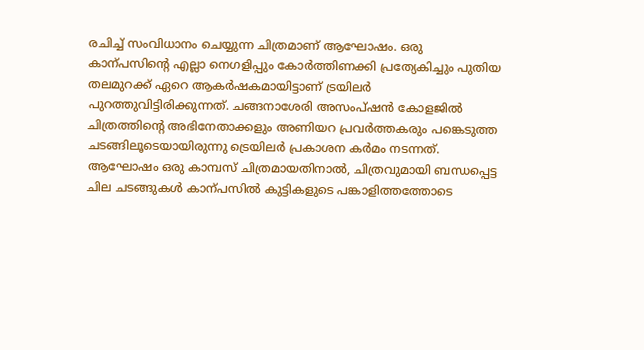രചിച്ച് സംവിധാനം ചെയ്യുന്ന ചിത്രമാണ് ആഘോഷം. ഒരു കാന്പസിന്‍റെ എല്ലാ നെഗളിപ്പും കോർത്തിണക്കി പ്രത്യേകിച്ചും പുതിയ തലമുറക്ക് ഏറെ ആകർഷകമായിട്ടാണ് ട്രയിലർ പുറത്തുവിട്ടിരിക്കുന്നത്. ചങ്ങനാശേരി അസംപ്ഷൻ കോളജിൽ ചിത്രത്തിന്‍റെ അഭിനേതാക്കളും അണിയറ പ്രവർത്തകരും പങ്കെടുത്ത ചടങ്ങിലൂടെയായിരുന്നു ട്രെയിലർ പ്രകാശന കർമം നടന്നത്. ആഘോഷം ഒരു കാമ്പസ് ചിത്രമായതിനാൽ, ചിത്രവുമായി ബന്ധപ്പെട്ട ചില ചടങ്ങുകൾ കാന്പസിൽ കുട്ടികളുടെ പങ്കാളിത്തത്തോടെ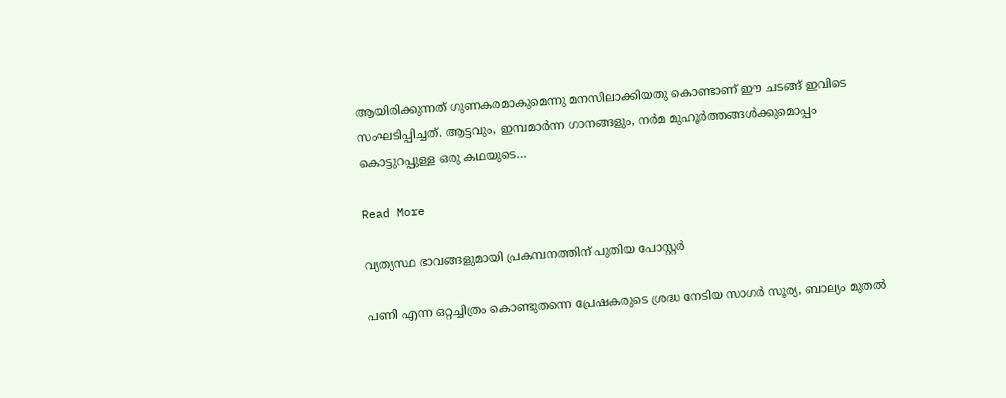ആയിരിക്കുന്നത് ഗുണകരമാകുമെന്നു മനസിലാക്കിയതു കൊണ്ടാണ് ഈ ചടങ്ങ് ഇവിടെ സംഘടിപ്പിച്ചത്. ആട്ടവും, ഇമ്പമാർന്ന ഗാനങ്ങളും, നർമ മുഹൂർത്തങ്ങൾക്കുമൊപ്പം കൊട്ടുറപ്പുള്ള ഒരു കഥയുടെ…

Read More

വ്യത്യസ്ഥ ഭാവങ്ങളുമായി പ്രകമ്പനത്തിന് പുതിയ പോസ്റ്റർ

പണി എന്ന ഒറ്റച്ചിത്രം കൊണ്ടുതന്നെ പ്രേഷകരുടെ ശ്രദ്ധ നേടിയ സാഗർ സൂര്യ, ബാല്യം മുതൽ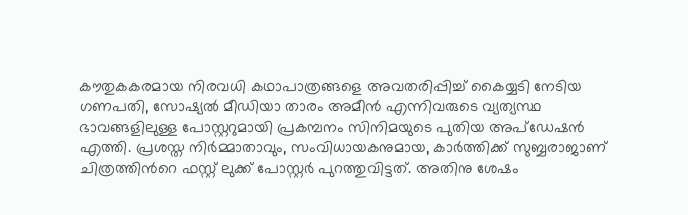കൗതുകകരമായ നിരവധി കഥാപാത്രങ്ങളെ അവതരിപ്പിച്ച് കൈയ്യടി നേടിയ ഗണപതി, സോഷ്യൽ മീഡിയാ താരം അമീൻ എന്നിവരുടെ വ്യത്യസ്ഥ ഭാവങ്ങളിലുള്ള പോസ്റ്ററുമായി പ്രകമ്പനം സിനിമയുടെ പുതിയ അപ്ഡേഷൻ എത്തി. പ്രശസ്ത നിർമ്മാതാവും, സംവിധായകനുമായ, കാർത്തിക്ക് സുബ്ബരാജാണ് ചിത്രത്തിന്‍റെ ഫസ്റ്റ് ലുക്ക് പോസ്റ്റർ പുറത്തുവിട്ടത്. അതിനു ശേഷം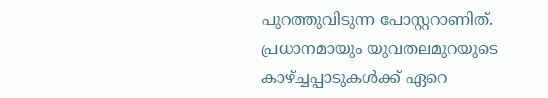പുറത്തുവിടുന്ന പോസ്റ്ററാണിത്. പ്രധാനമായും യുവതലമുറയുടെ കാഴ്ച്ചപ്പാടുകൾക്ക് ഏറെ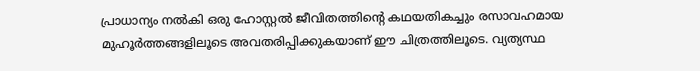പ്രാധാന്യം നൽകി ഒരു ഹോസ്റ്റൽ ജീവിതത്തിന്‍റെ കഥയതികച്ചും രസാവഹമായ മുഹൂർത്തങ്ങളിലൂടെ അവതരിപ്പിക്കുകയാണ് ഈ ചിത്രത്തിലൂടെ. വ്യത്യസ്ഥ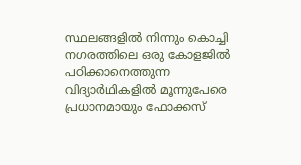സ്ഥലങ്ങളിൽ നിന്നും കൊച്ചി നഗരത്തിലെ ഒരു കോളജിൽ പഠിക്കാനെത്തുന്ന വിദ്യാർഥികളിൽ മൂന്നുപേരെ പ്രധാനമായും ഫോക്കസ്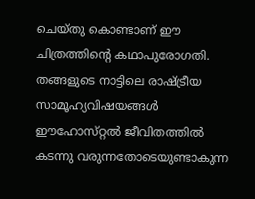ചെയ്തു കൊണ്ടാണ് ഈ ചിത്രത്തിൻ്റെ കഥാപുരോഗതി. തങ്ങളുടെ നാട്ടിലെ രാഷ്ട്രീയ സാമൂഹ്യവിഷയങ്ങൾ ഈഹോസ്‌റ്റൽ ജീവിതത്തിൽ കടന്നു വരുന്നതോടെയുണ്ടാകുന്ന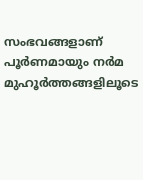സംഭവങ്ങളാണ് പൂർണമായും നർമ മുഹൂർത്തങ്ങളിലൂടെ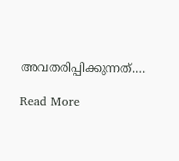അവതരിപ്പിക്കുന്നത്.…

Read More